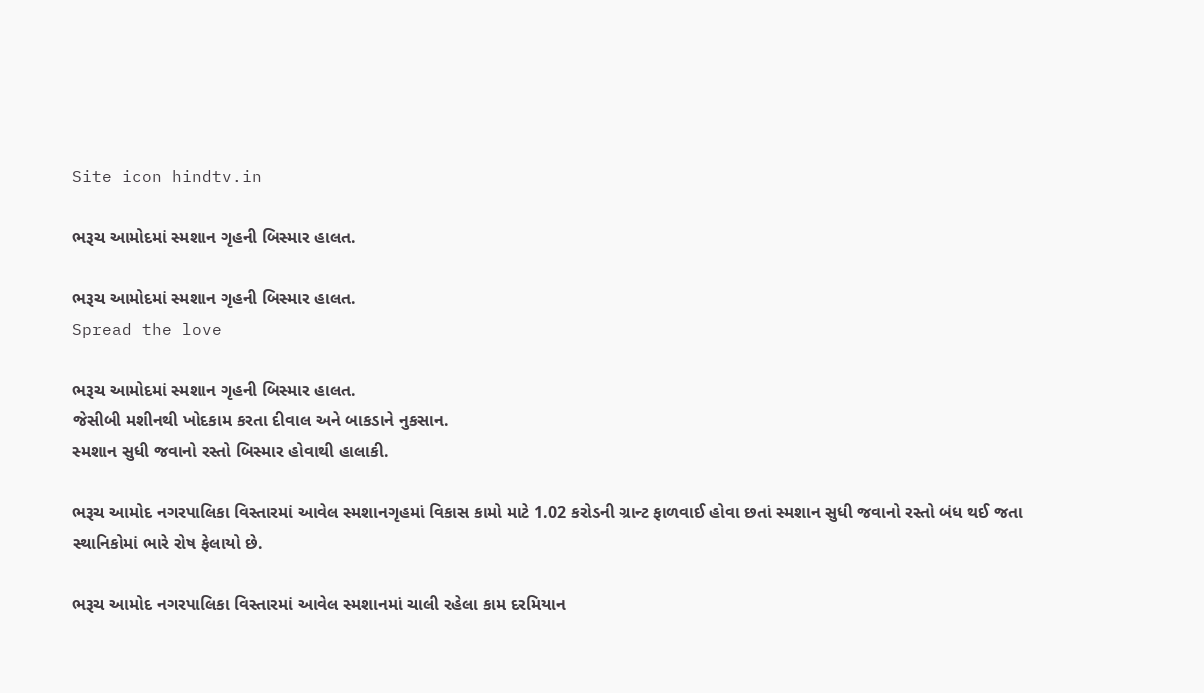Site icon hindtv.in

ભરૂચ આમોદમાં સ્મશાન ગૃહની બિસ્માર હાલત.

ભરૂચ આમોદમાં સ્મશાન ગૃહની બિસ્માર હાલત.
Spread the love

ભરૂચ આમોદમાં સ્મશાન ગૃહની બિસ્માર હાલત.
જેસીબી મશીનથી ખોદકામ કરતા દીવાલ અને બાકડાને નુકસાન.
સ્મશાન સુધી જવાનો રસ્તો બિસ્માર હોવાથી હાલાકી.

ભરૂચ આમોદ નગરપાલિકા વિસ્તારમાં આવેલ સ્મશાનગૃહમાં વિકાસ કામો માટે 1.02 કરોડની ગ્રાન્ટ ફાળવાઈ હોવા છતાં સ્મશાન સુધી જવાનો રસ્તો બંધ થઈ જતા સ્થાનિકોમાં ભારે રોષ ફેલાયો છે.

ભરૂચ આમોદ નગરપાલિકા વિસ્તારમાં આવેલ સ્મશાનમાં ચાલી રહેલા કામ દરમિયાન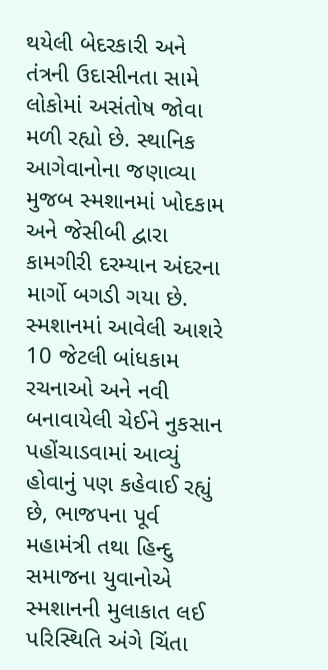થયેલી બેદરકારી અને તંત્રની ઉદાસીનતા સામે લોકોમાં અસંતોષ જોવા મળી રહ્યો છે. સ્થાનિક આગેવાનોના જણાવ્યા મુજબ સ્મશાનમાં ખોદકામ અને જેસીબી દ્વારા કામગીરી દરમ્યાન અંદરના માર્ગો બગડી ગયા છે. સ્મશાનમાં આવેલી આશરે 10 જેટલી બાંધકામ રચનાઓ અને નવી બનાવાયેલી ચેઈને નુકસાન પહોંચાડવામાં આવ્યું હોવાનું પણ કહેવાઈ રહ્યું છે, ભાજપના પૂર્વ મહામંત્રી તથા હિન્દુ સમાજના યુવાનોએ સ્મશાનની મુલાકાત લઈ પરિસ્થિતિ અંગે ચિંતા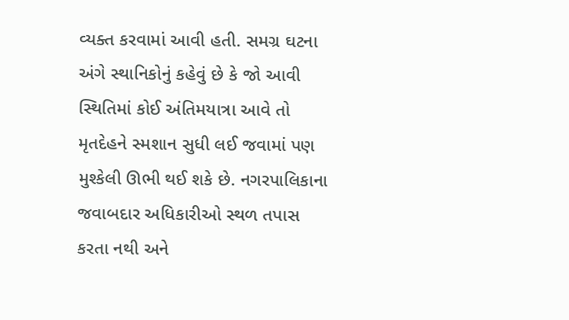વ્યક્ત કરવામાં આવી હતી. સમગ્ર ઘટના અંગે સ્થાનિકોનું કહેવું છે કે જો આવી સ્થિતિમાં કોઈ અંતિમયાત્રા આવે તો મૃતદેહને સ્મશાન સુધી લઈ જવામાં પણ મુશ્કેલી ઊભી થઈ શકે છે. નગરપાલિકાના જવાબદાર અધિકારીઓ સ્થળ તપાસ કરતા નથી અને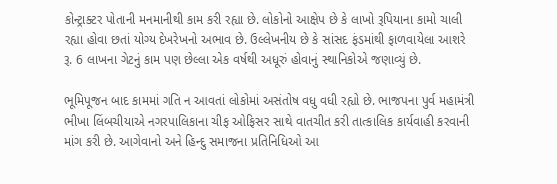કોન્ટ્રાક્ટર પોતાની મનમાનીથી કામ કરી રહ્યા છે. લોકોનો આક્ષેપ છે કે લાખો રૂપિયાના કામો ચાલી રહ્યા હોવા છતાં યોગ્ય દેખરેખનો અભાવ છે. ઉલ્લેખનીય છે કે સાંસદ ફંડમાંથી ફાળવાયેલા આશરે રૂ. 6 લાખના ગેટનું કામ પણ છેલ્લા એક વર્ષથી અધૂરું હોવાનું સ્થાનિકોએ જણાવ્યું છે.

ભૂમિપૂજન બાદ કામમાં ગતિ ન આવતાં લોકોમાં અસંતોષ વધુ વધી રહ્યો છે. ભાજપના પુર્વ મહામંત્રી ભીખા લિંબચીયાએ નગરપાલિકાના ચીફ ઓફિસર સાથે વાતચીત કરી તાત્કાલિક કાર્યવાહી કરવાની માંગ કરી છે. આગેવાનો અને હિન્દુ સમાજના પ્રતિનિધિઓ આ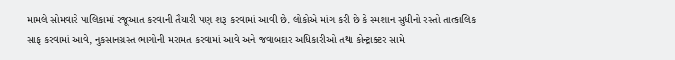મામલે સોમવારે પાલિકામાં રજૂઆત કરવાની તૈયારી પણ શરૂ કરવામાં આવી છે. લોકોએ માંગ કરી છે કે સ્મશાન સુધીનો રસ્તો તાત્કાલિક સાફ કરવામાં આવે, નુકસાનગ્રસ્ત ભાગોની મરામત કરવામાં આવે અને જવાબદાર અધિકારીઓ તથા કોન્ટ્રાક્ટર સામે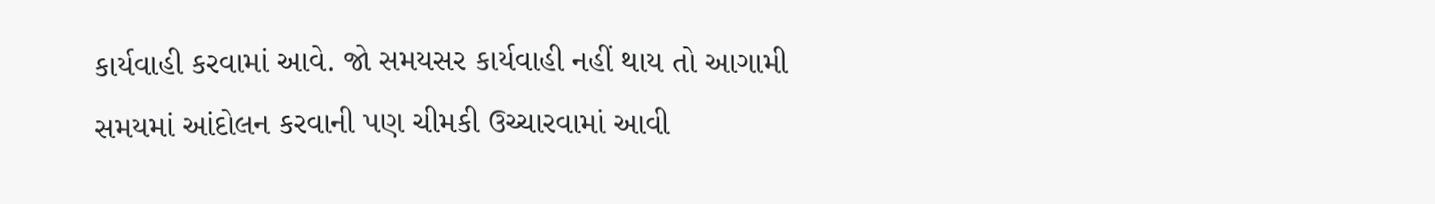કાર્યવાહી કરવામાં આવે. જો સમયસર કાર્યવાહી નહીં થાય તો આગામી સમયમાં આંદોલન કરવાની પણ ચીમકી ઉચ્ચારવામાં આવી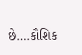છે….કૌશિક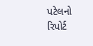પટેલનો રિપોર્ટ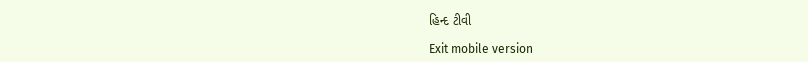હિન્દ ટીવી

Exit mobile version